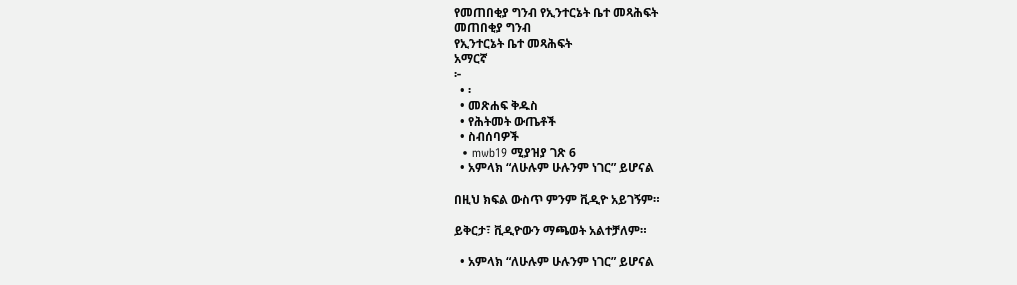የመጠበቂያ ግንብ የኢንተርኔት ቤተ መጻሕፍት
መጠበቂያ ግንብ
የኢንተርኔት ቤተ መጻሕፍት
አማርኛ
፦
  • ፡
  • መጽሐፍ ቅዱስ
  • የሕትመት ውጤቶች
  • ስብሰባዎች
  • mwb19 ሚያዝያ ገጽ 6
  • አምላክ “ለሁሉም ሁሉንም ነገር” ይሆናል

በዚህ ክፍል ውስጥ ምንም ቪዲዮ አይገኝም።

ይቅርታ፣ ቪዲዮውን ማጫወት አልተቻለም።

  • አምላክ “ለሁሉም ሁሉንም ነገር” ይሆናል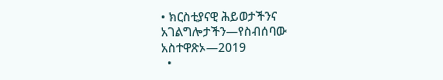• ክርስቲያናዊ ሕይወታችንና አገልግሎታችን—የስብሰባው አስተዋጽኦ—2019
  •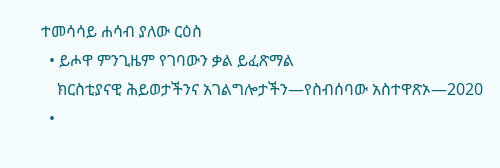ተመሳሳይ ሐሳብ ያለው ርዕስ
  • ይሖዋ ምንጊዜም የገባውን ቃል ይፈጽማል
    ክርስቲያናዊ ሕይወታችንና አገልግሎታችን—የስብሰባው አስተዋጽኦ—2020
  •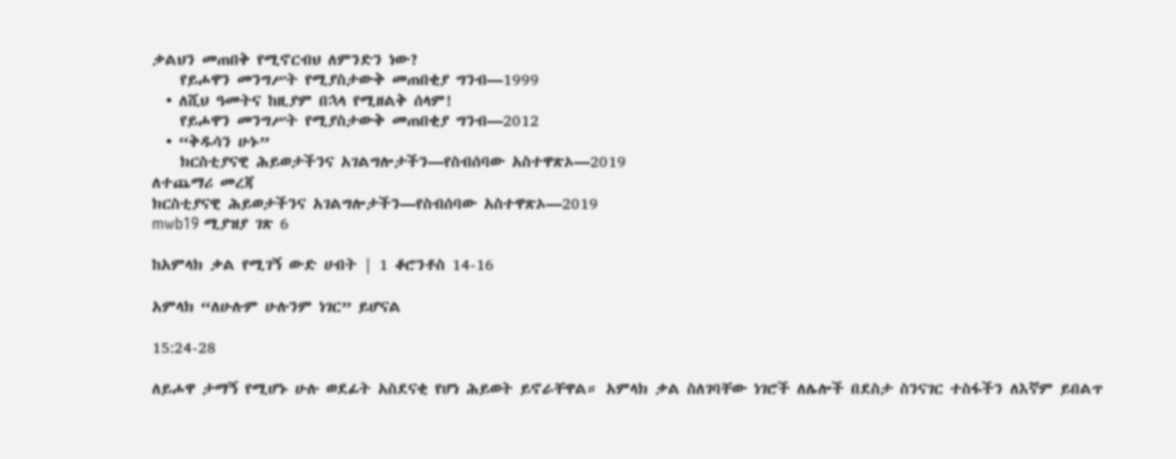ቃልህን መጠበቅ የሚኖርብህ ለምንድን ነው?
    የይሖዋን መንግሥት የሚያስታውቅ መጠበቂያ ግንብ—1999
  • ለሺህ ዓመትና ከዚያም በኋላ የሚዘልቅ ሰላም!
    የይሖዋን መንግሥት የሚያስታውቅ መጠበቂያ ግንብ—2012
  • “ቅዱሳን ሁኑ”
    ክርስቲያናዊ ሕይወታችንና አገልግሎታችን—የስብሰባው አስተዋጽኦ—2019
ለተጨማሪ መረጃ
ክርስቲያናዊ ሕይወታችንና አገልግሎታችን—የስብሰባው አስተዋጽኦ—2019
mwb19 ሚያዝያ ገጽ 6

ከአምላክ ቃል የሚገኝ ውድ ሀብት | 1 ቆሮንቶስ 14-16

አምላክ “ለሁሉም ሁሉንም ነገር” ይሆናል

15:24-28

ለይሖዋ ታማኝ የሚሆኑ ሁሉ ወደፊት አስደናቂ የሆነ ሕይወት ይኖራቸዋል። አምላክ ቃል ስለገባቸው ነገሮች ለሌሎች በደስታ ስንናገር ተስፋችን ለእኛም ይበልጥ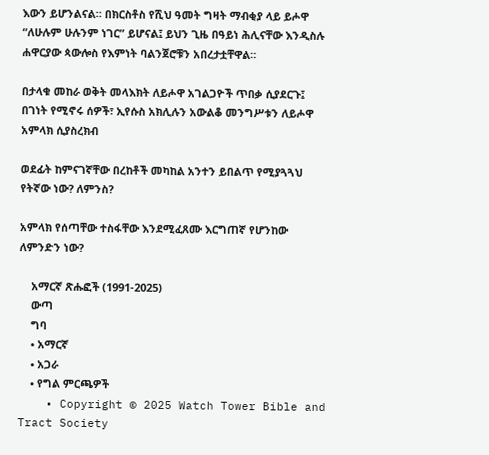እውን ይሆንልናል። በክርስቶስ የሺህ ዓመት ግዛት ማብቂያ ላይ ይሖዋ “ለሁሉም ሁሉንም ነገር” ይሆናል፤ ይህን ጊዜ በዓይነ ሕሊናቸው እንዲስሉ ሐዋርያው ጳውሎስ የእምነት ባልንጀሮቹን አበረታቷቸዋል።

በታላቁ መከራ ወቅት መላእክት ለይሖዋ አገልጋዮች ጥበቃ ሲያደርጉ፤ በገነት የሚኖሩ ሰዎች፣ ኢየሱስ አክሊሉን አውልቆ መንግሥቱን ለይሖዋ አምላክ ሲያስረክብ

ወደፊት ከምናገኛቸው በረከቶች መካከል አንተን ይበልጥ የሚያጓጓህ የትኛው ነው? ለምንስ?

አምላክ የሰጣቸው ተስፋቸው እንደሚፈጸሙ እርግጠኛ የሆንከው ለምንድን ነው?

    አማርኛ ጽሑፎች (1991-2025)
    ውጣ
    ግባ
    • አማርኛ
    • አጋራ
    • የግል ምርጫዎች
    • Copyright © 2025 Watch Tower Bible and Tract Society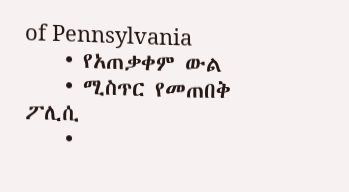of Pennsylvania
    • የአጠቃቀም ውል
    • ሚስጥር የመጠበቅ ፖሊሲ
    •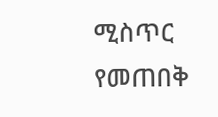ሚስጥር የመጠበቅ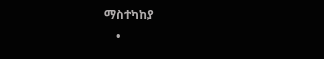ማስተካከያ
    •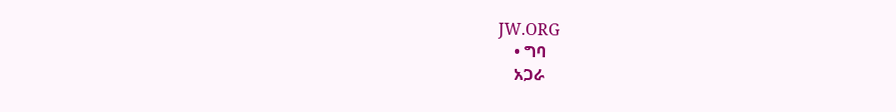JW.ORG
    • ግባ
    አጋራ